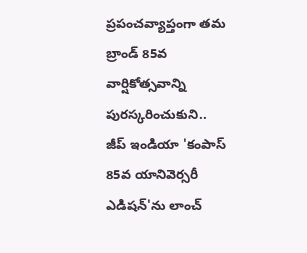ప్రపంచవ్యాప్తంగా తమ బ్రాండ్ 85వ వార్షికోత్సవాన్ని పురస్కరించుకుని.. జీప్ ఇండియా 'కంపాస్ 85వ యానివెర్సరీ ఎడిషన్'ను లాంచ్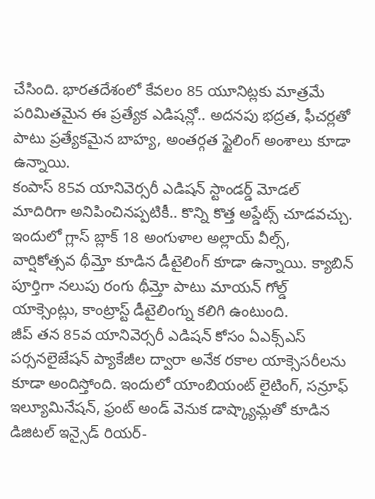చేసింది. భారతదేశంలో కేవలం 85 యూనిట్లకు మాత్రమే పరిమితమైన ఈ ప్రత్యేక ఎడిషన్లో.. అదనపు భద్రత, ఫీచర్లతో పాటు ప్రత్యేకమైన బాహ్య, అంతర్గత స్టైలింగ్ అంశాలు కూడా ఉన్నాయి.
కంపాస్ 85వ యానివెర్సరీ ఎడిషన్ స్టాండర్డ్ మోడల్ మాదిరిగా అనిపించినప్పటికీ.. కొన్ని కొత్త అప్డేట్స్ చూడవచ్చు. ఇందులో గ్లాస్ బ్లాక్ 18 అంగుళాల అల్లాయ్ వీల్స్, వార్షికోత్సవ థీమ్తో కూడిన డీటైలింగ్ కూడా ఉన్నాయి. క్యాబిన్ పూర్తిగా నలుపు రంగు థీమ్తో పాటు మాయన్ గోల్డ్ యాక్సెంట్లు, కాంట్రాస్ట్ డీటైలింగ్ను కలిగి ఉంటుంది.
జీప్ తన 85వ యానివెర్సరీ ఎడిషన్ కోసం ఏఎక్స్ఎస్ పర్సనలైజేషన్ ప్యాకేజీల ద్వారా అనేక రకాల యాక్సెసరీలను కూడా అందిస్తోంది. ఇందులో యాంబియంట్ లైటింగ్, సన్రూఫ్ ఇల్యూమినేషన్, ఫ్రంట్ అండ్ వెనుక డాష్క్యామ్లతో కూడిన డిజిటల్ ఇన్సైడ్ రియర్-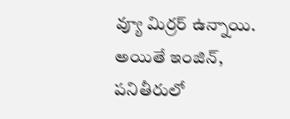వ్యూ మిర్రర్ ఉన్నాయి. అయితే ఇంజిన్, పనితీరులో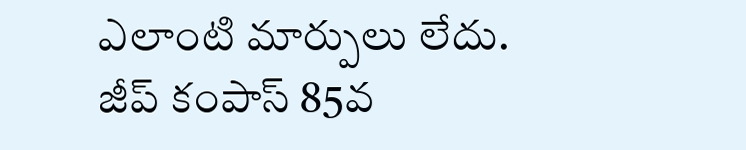ఎలాంటి మార్పులు లేదు.
జీప్ కంపాస్ 85వ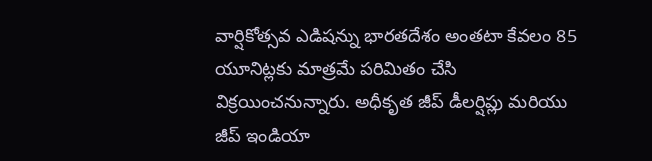వార్షికోత్సవ ఎడిషన్ను భారతదేశం అంతటా కేవలం 85 యూనిట్లకు మాత్రమే పరిమితం చేసి విక్రయించనున్నారు. అధీకృత జీప్ డీలర్షిప్లు మరియు జీప్ ఇండియా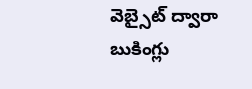వెబ్సైట్ ద్వారా బుకింగ్లు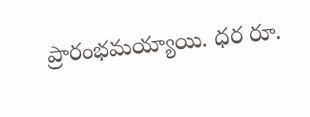ప్రారంభమయ్యాయి. ధర రూ.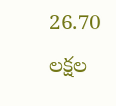26.70 లక్షల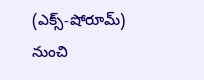(ఎక్స్-షోరూమ్) నుంచి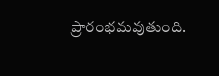ప్రారంభమవుతుంది.